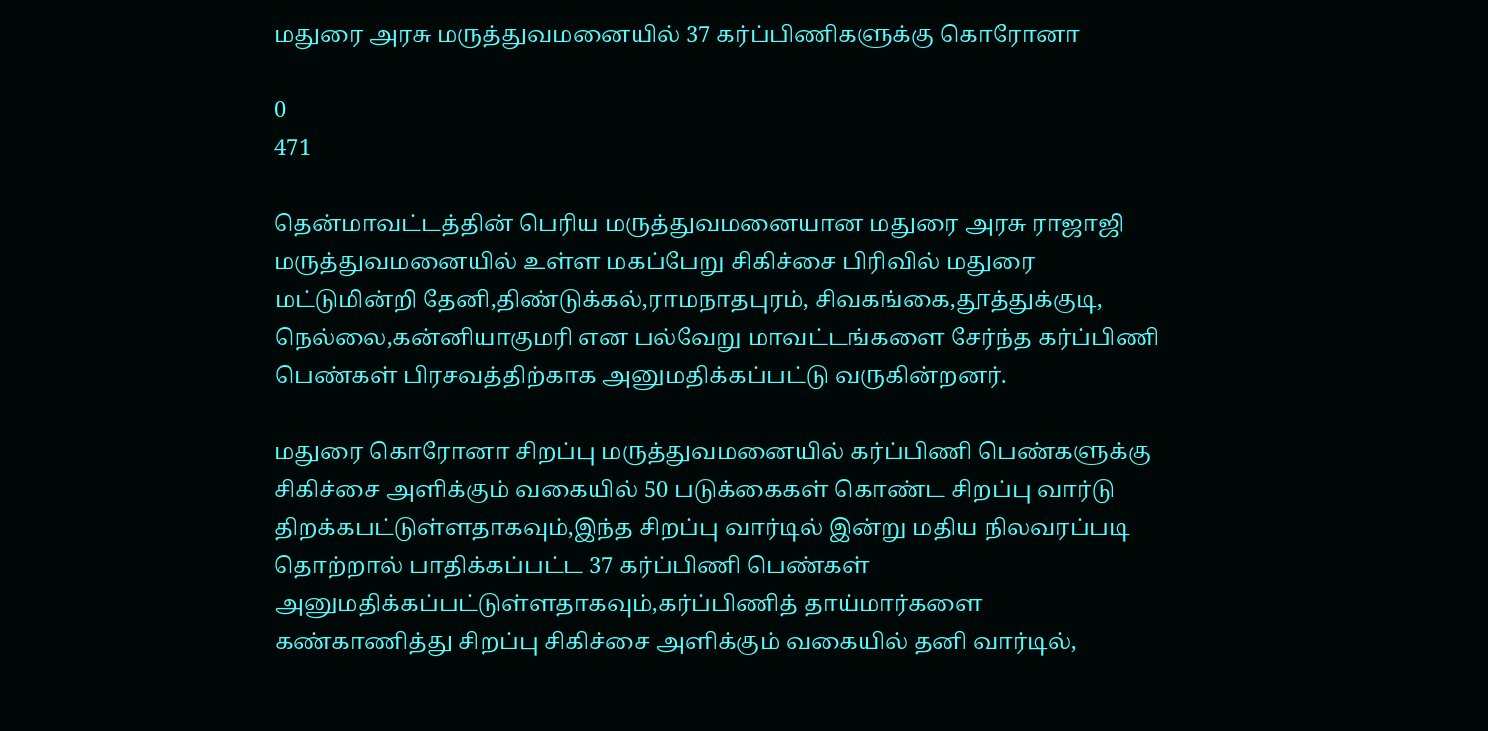மதுரை அரசு மருத்துவமனையில் 37 கர்ப்பிணிகளுக்கு கொரோனா

0
471

தென்மாவட்டத்தின் பெரிய மருத்துவமனையான மதுரை அரசு ராஜாஜி மருத்துவமனையில் உள்ள மகப்பேறு சிகிச்சை பிரிவில் மதுரை மட்டுமின்றி தேனி,திண்டுக்கல்,ராமநாதபுரம், சிவகங்கை,தூத்துக்குடி, நெல்லை,கன்னியாகுமரி என பல்வேறு மாவட்டங்களை சேர்ந்த கர்ப்பிணி பெண்கள் பிரசவத்திற்காக அனுமதிக்கப்பட்டு வருகின்றனர்.

மதுரை கொரோனா சிறப்பு மருத்துவமனையில் கர்ப்பிணி பெண்களுக்கு சிகிச்சை அளிக்கும் வகையில் 50 படுக்கைகள் கொண்ட சிறப்பு வார்டு திறக்கபட்டுள்ளதாகவும்,இந்த சிறப்பு வார்டில் இன்று மதிய நிலவரப்படி தொற்றால் பாதிக்கப்பட்ட 37 கர்ப்பிணி பெண்கள் அனுமதிக்கப்பட்டுள்ளதாகவும்,கர்ப்பிணித் தாய்மார்களை கண்காணித்து சிறப்பு சிகிச்சை அளிக்கும் வகையில் தனி வார்டில்,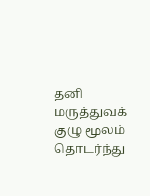தனி மருத்துவக் குழு மூலம் தொடர்ந்து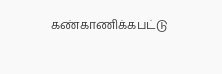கண்காணிக்கபட்டு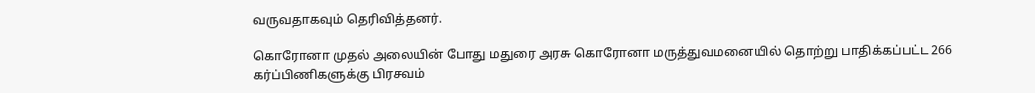வருவதாகவும் தெரிவித்தனர்.

கொரோனா முதல் அலையின் போது மதுரை அரசு கொரோனா மருத்துவமனையில் தொற்று பாதிக்கப்பட்ட 266 கர்ப்பிணிகளுக்கு பிரசவம்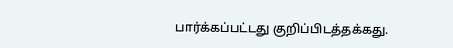பார்க்கப்பட்டது குறிப்பிடத்தக்கது.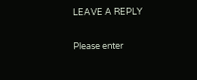LEAVE A REPLY

Please enter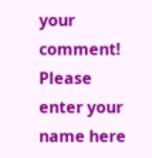your comment!
Please enter your name here